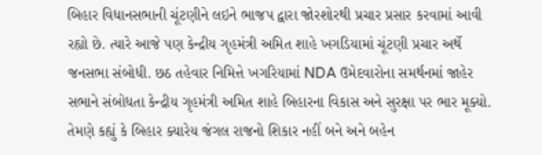બિહાર વિધાનસભાની ચૂંટણીને લઇને ભાજપ દ્વારા જોરશોરથી પ્રચાર પ્રસાર કરવામાં આવી રહ્યો છે. ત્યારે આજે પણ કેન્દ્રીય ગૃહમંત્રી અમિત શાહે ખગડિયામાં ચૂંટણી પ્રચાર અર્થે જનસભા સંબોધી. છઠ તહેવાર નિમિત્તે ખગરિયામાં NDA ઉમેદવારોના સમર્થનમાં જાહેર સભાને સંબોધતા કેન્દ્રીય ગૃહમંત્રી અમિત શાહે બિહારના વિકાસ અને સુરક્ષા પર ભાર મૂક્યો. તેમણે કહ્યું કે બિહાર ક્યારેય જંગલ રાજનો શિકાર નહીં બને અને બહેન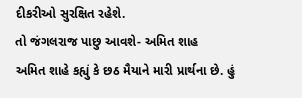દીકરીઓ સુરક્ષિત રહેશે.
તો જંગલરાજ પાછુ આવશે- અમિત શાહ
અમિત શાહે કહ્યું કે છઠ મૈયાને મારી પ્રાર્થના છે. હું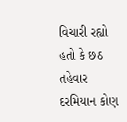વિચારી રહ્યો હતો કે છઠ તહેવાર દરમિયાન કોણ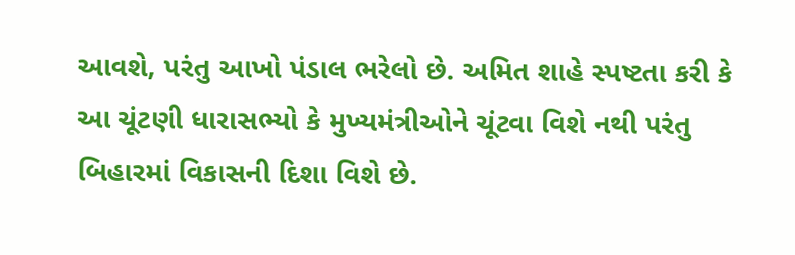આવશે, પરંતુ આખો પંડાલ ભરેલો છે. અમિત શાહે સ્પષ્ટતા કરી કે આ ચૂંટણી ધારાસભ્યો કે મુખ્યમંત્રીઓને ચૂંટવા વિશે નથી પરંતુ બિહારમાં વિકાસની દિશા વિશે છે.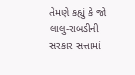તેમણે કહ્યું કે જો લાલુ-રાબડીની સરકાર સત્તામાં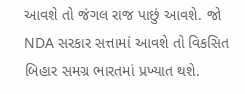આવશે તો જંગલ રાજ પાછું આવશે. જો NDA સરકાર સત્તામાં આવશે તો વિકસિત બિહાર સમગ્ર ભારતમાં પ્રખ્યાત થશે.